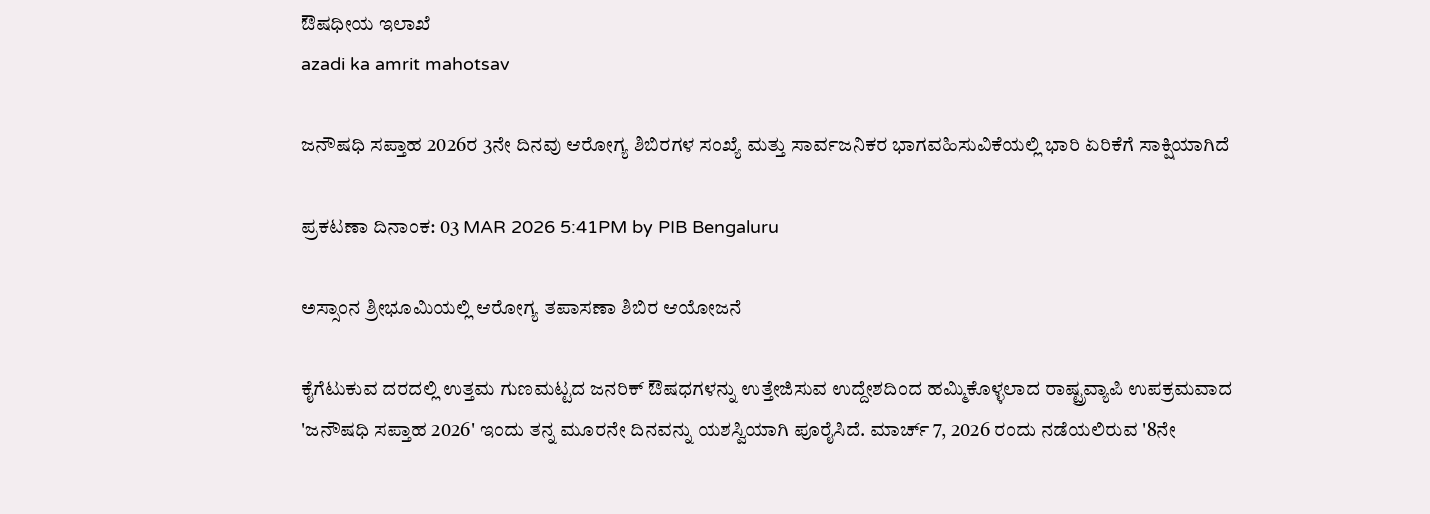ಔಷಧೀಯ ಇಲಾಖೆ
azadi ka amrit mahotsav

ಜನೌಷಧಿ ಸಪ್ತಾಹ 2026ರ 3ನೇ ದಿನವು ಆರೋಗ್ಯ ಶಿಬಿರಗಳ ಸಂಖ್ಯೆ ಮತ್ತು ಸಾರ್ವಜನಿಕರ ಭಾಗವಹಿಸುವಿಕೆಯಲ್ಲಿ ಭಾರಿ ಏರಿಕೆಗೆ ಸಾಕ್ಷಿಯಾಗಿದೆ

ಪ್ರಕಟಣಾ ದಿನಾಂಕ: 03 MAR 2026 5:41PM by PIB Bengaluru

ಅಸ್ಸಾಂನ ಶ್ರೀಭೂಮಿಯಲ್ಲಿ ಆರೋಗ್ಯ ತಪಾಸಣಾ ಶಿಬಿರ ಆಯೋಜನೆ

ಕೈಗೆಟುಕುವ ದರದಲ್ಲಿ ಉತ್ತಮ ಗುಣಮಟ್ಟದ ಜನರಿಕ್ ಔಷಧಗಳನ್ನು ಉತ್ತೇಜಿಸುವ ಉದ್ದೇಶದಿಂದ ಹಮ್ಮಿಕೊಳ್ಳಲಾದ ರಾಷ್ಟ್ರವ್ಯಾಪಿ ಉಪಕ್ರಮವಾದ 'ಜನೌಷಧಿ ಸಪ್ತಾಹ 2026' ಇಂದು ತನ್ನ ಮೂರನೇ ದಿನವನ್ನು ಯಶಸ್ವಿಯಾಗಿ ಪೂರೈಸಿದೆ. ಮಾರ್ಚ್ 7, 2026 ರಂದು ನಡೆಯಲಿರುವ '8ನೇ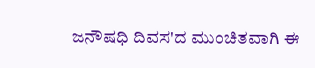ಜನೌಷಧಿ ದಿವಸ'ದ ಮುಂಚಿತವಾಗಿ ಈ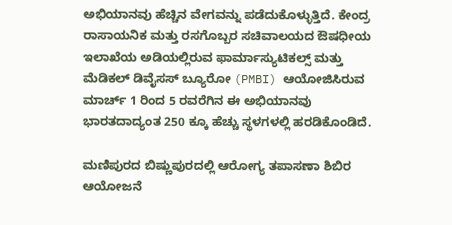ಅಭಿಯಾನವು ಹೆಚ್ಚಿನ ವೇಗವನ್ನು ಪಡೆದುಕೊಳ್ಳುತ್ತಿದೆ. ಕೇಂದ್ರ ರಾಸಾಯನಿಕ ಮತ್ತು ರಸಗೊಬ್ಬರ ಸಚಿವಾಲಯದ ಔಷಧೀಯ ಇಲಾಖೆಯ ಅಡಿಯಲ್ಲಿರುವ ಫಾರ್ಮಾಸ್ಯುಟಿಕಲ್ಸ್ ಮತ್ತು ಮೆಡಿಕಲ್ ಡಿವೈಸಸ್ ಬ್ಯೂರೋ (PMBI) ಆಯೋಜಿಸಿರುವ ಮಾರ್ಚ್ 1 ರಿಂದ 5 ರವರೆಗಿನ ಈ ಅಭಿಯಾನವು ಭಾರತದಾದ್ಯಂತ 250 ಕ್ಕೂ ಹೆಚ್ಚು ಸ್ಥಳಗಳಲ್ಲಿ ಹರಡಿಕೊಂಡಿದೆ.

ಮಣಿಪುರದ ಬಿಷ್ಣುಪುರದಲ್ಲಿ ಆರೋಗ್ಯ ತಪಾಸಣಾ ಶಿಬಿರ ಆಯೋಜನೆ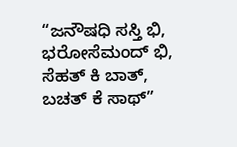“ಜನೌಷಧಿ ಸಸ್ತಿ ಭಿ, ಭರೋಸೆಮಂದ್ ಭಿ, ಸೆಹತ್ ಕಿ ಬಾತ್, ಬಚತ್ ಕೆ ಸಾಥ್”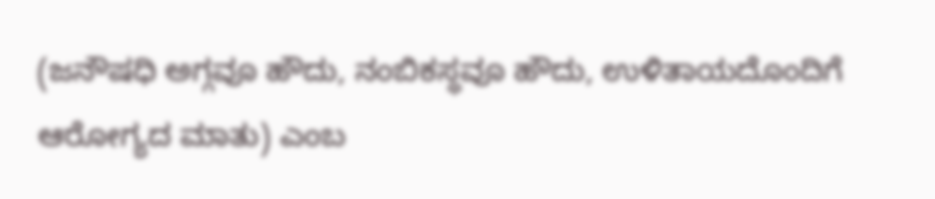(ಜನೌಷಧಿ ಅಗ್ಗವೂ ಹೌದು, ನಂಬಿಕಸ್ಥವೂ ಹೌದು, ಉಳಿತಾಯದೊಂದಿಗೆ ಆರೋಗ್ಯದ ಮಾತು) ಎಂಬ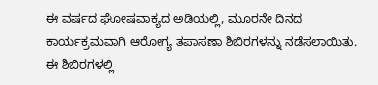ಈ ವರ್ಷದ ಘೋಷವಾಕ್ಯದ ಅಡಿಯಲ್ಲಿ, ಮೂರನೇ ದಿನದ ಕಾರ್ಯಕ್ರಮವಾಗಿ ಆರೋಗ್ಯ ತಪಾಸಣಾ ಶಿಬಿರಗಳನ್ನು ನಡೆಸಲಾಯಿತು. ಈ ಶಿಬಿರಗಳಲ್ಲಿ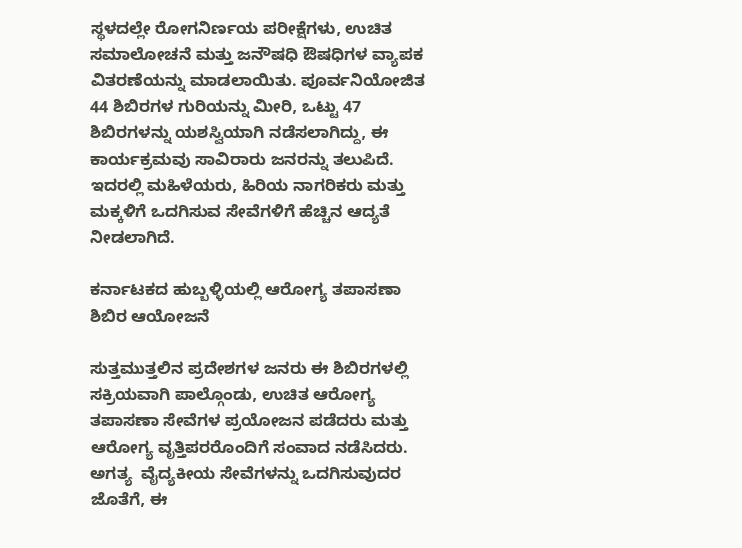ಸ್ಥಳದಲ್ಲೇ ರೋಗನಿರ್ಣಯ ಪರೀಕ್ಷೆಗಳು, ಉಚಿತ ಸಮಾಲೋಚನೆ ಮತ್ತು ಜನೌಷಧಿ ಔಷಧಿಗಳ ವ್ಯಾಪಕ ವಿತರಣೆಯನ್ನು ಮಾಡಲಾಯಿತು. ಪೂರ್ವನಿಯೋಜಿತ 44 ಶಿಬಿರಗಳ ಗುರಿಯನ್ನು ಮೀರಿ, ಒಟ್ಟು 47 ಶಿಬಿರಗಳನ್ನು ಯಶಸ್ವಿಯಾಗಿ ನಡೆಸಲಾಗಿದ್ದು, ಈ ಕಾರ್ಯಕ್ರಮವು ಸಾವಿರಾರು ಜನರನ್ನು ತಲುಪಿದೆ. ಇದರಲ್ಲಿ ಮಹಿಳೆಯರು, ಹಿರಿಯ ನಾಗರಿಕರು ಮತ್ತು ಮಕ್ಕಳಿಗೆ ಒದಗಿಸುವ ಸೇವೆಗಳಿಗೆ ಹೆಚ್ಚಿನ ಆದ್ಯತೆ ನೀಡಲಾಗಿದೆ.

ಕರ್ನಾಟಕದ ಹುಬ್ಬಳ್ಳಿಯಲ್ಲಿ ಆರೋಗ್ಯ ತಪಾಸಣಾ ಶಿಬಿರ ಆಯೋಜನೆ

ಸುತ್ತಮುತ್ತಲಿನ ಪ್ರದೇಶಗಳ ಜನರು ಈ ಶಿಬಿರಗಳಲ್ಲಿ ಸಕ್ರಿಯವಾಗಿ ಪಾಲ್ಗೊಂಡು, ಉಚಿತ ಆರೋಗ್ಯ ತಪಾಸಣಾ ಸೇವೆಗಳ ಪ್ರಯೋಜನ ಪಡೆದರು ಮತ್ತು ಆರೋಗ್ಯ ವೃತ್ತಿಪರರೊಂದಿಗೆ ಸಂವಾದ ನಡೆಸಿದರು. ಅಗತ್ಯ  ವೈದ್ಯಕೀಯ ಸೇವೆಗಳನ್ನು ಒದಗಿಸುವುದರ ಜೊತೆಗೆ, ಈ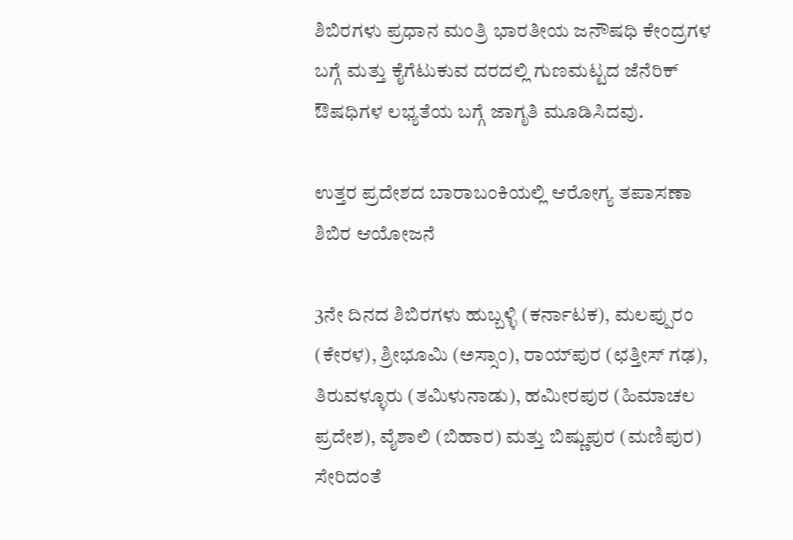ಶಿಬಿರಗಳು ಪ್ರಧಾನ ಮಂತ್ರಿ ಭಾರತೀಯ ಜನೌಷಧಿ ಕೇಂದ್ರಗಳ ಬಗ್ಗೆ ಮತ್ತು ಕೈಗೆಟುಕುವ ದರದಲ್ಲಿ ಗುಣಮಟ್ಟದ ಜೆನೆರಿಕ್ ಔಷಧಿಗಳ ಲಭ್ಯತೆಯ ಬಗ್ಗೆ ಜಾಗೃತಿ ಮೂಡಿಸಿದವು.

ಉತ್ತರ ಪ್ರದೇಶದ ಬಾರಾಬಂಕಿಯಲ್ಲಿ ಆರೋಗ್ಯ ತಪಾಸಣಾ ಶಿಬಿರ ಆಯೋಜನೆ

3ನೇ ದಿನದ ಶಿಬಿರಗಳು ಹುಬ್ಬಳ್ಳಿ (ಕರ್ನಾಟಕ), ಮಲಪ್ಪುರಂ (ಕೇರಳ), ಶ್ರೀಭೂಮಿ (ಅಸ್ಸಾಂ), ರಾಯ್‌ಪುರ (ಛತ್ತೀಸ್ ಗಢ), ತಿರುವಳ್ಳೂರು (ತಮಿಳುನಾಡು), ಹಮೀರಪುರ (ಹಿಮಾಚಲ ಪ್ರದೇಶ), ವೈಶಾಲಿ (ಬಿಹಾರ) ಮತ್ತು ಬಿಷ್ಣುಪುರ (ಮಣಿಪುರ) ಸೇರಿದಂತೆ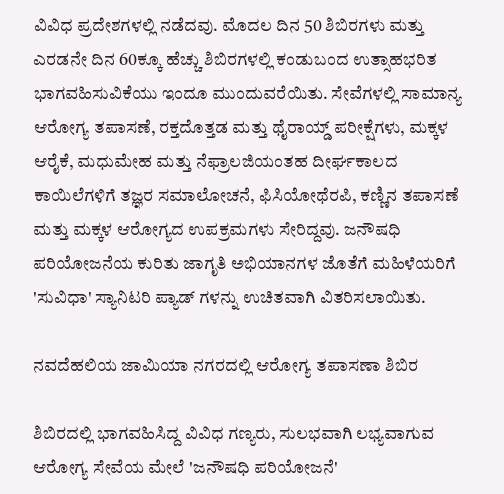ವಿವಿಧ ಪ್ರದೇಶಗಳಲ್ಲಿ ನಡೆದವು. ಮೊದಲ ದಿನ 50 ಶಿಬಿರಗಳು ಮತ್ತು ಎರಡನೇ ದಿನ 60ಕ್ಕೂ ಹೆಚ್ಚು ಶಿಬಿರಗಳಲ್ಲಿ ಕಂಡುಬಂದ ಉತ್ಸಾಹಭರಿತ ಭಾಗವಹಿಸುವಿಕೆಯು ಇಂದೂ ಮುಂದುವರೆಯಿತು. ಸೇವೆಗಳಲ್ಲಿ ಸಾಮಾನ್ಯ ಆರೋಗ್ಯ ತಪಾಸಣೆ, ರಕ್ತದೊತ್ತಡ ಮತ್ತು ಥೈರಾಯ್ಡ್ ಪರೀಕ್ಷೆಗಳು, ಮಕ್ಕಳ ಆರೈಕೆ, ಮಧುಮೇಹ ಮತ್ತು ನೆಫ್ರಾಲಜಿಯಂತಹ ದೀರ್ಘಕಾಲದ ಕಾಯಿಲೆಗಳಿಗೆ ತಜ್ಞರ ಸಮಾಲೋಚನೆ, ಫಿಸಿಯೋಥೆರಪಿ, ಕಣ್ಣಿನ ತಪಾಸಣೆ ಮತ್ತು ಮಕ್ಕಳ ಆರೋಗ್ಯದ ಉಪಕ್ರಮಗಳು ಸೇರಿದ್ದವು. ಜನೌಷಧಿ ಪರಿಯೋಜನೆಯ ಕುರಿತು ಜಾಗೃತಿ ಅಭಿಯಾನಗಳ ಜೊತೆಗೆ ಮಹಿಳೆಯರಿಗೆ 'ಸುವಿಧಾ' ಸ್ಯಾನಿಟರಿ ಪ್ಯಾಡ್ ‌ಗಳನ್ನು ಉಚಿತವಾಗಿ ವಿತರಿಸಲಾಯಿತು.

ನವದೆಹಲಿಯ ಜಾಮಿಯಾ ನಗರದಲ್ಲಿ ಆರೋಗ್ಯ ತಪಾಸಣಾ ಶಿಬಿರ

ಶಿಬಿರದಲ್ಲಿ ಭಾಗವಹಿಸಿದ್ದ ವಿವಿಧ ಗಣ್ಯರು, ಸುಲಭವಾಗಿ ಲಭ್ಯವಾಗುವ ಆರೋಗ್ಯ ಸೇವೆಯ ಮೇಲೆ 'ಜನೌಷಧಿ ಪರಿಯೋಜನೆ'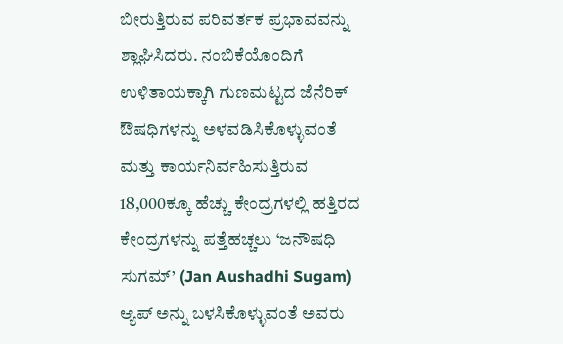ಬೀರುತ್ತಿರುವ ಪರಿವರ್ತಕ ಪ್ರಭಾವವನ್ನು ಶ್ಲಾಘಿಸಿದರು. ನಂಬಿಕೆಯೊಂದಿಗೆ ಉಳಿತಾಯಕ್ಕಾಗಿ ಗುಣಮಟ್ಟದ ಜೆನೆರಿಕ್ ಔಷಧಿಗಳನ್ನು ಅಳವಡಿಸಿಕೊಳ್ಳುವಂತೆ ಮತ್ತು ಕಾರ್ಯನಿರ್ವಹಿಸುತ್ತಿರುವ 18,000ಕ್ಕೂ ಹೆಚ್ಚು ಕೇಂದ್ರಗಳಲ್ಲಿ ಹತ್ತಿರದ ಕೇಂದ್ರಗಳನ್ನು ಪತ್ತೆಹಚ್ಚಲು ‘ಜನೌಷಧಿ ಸುಗಮ್’ (Jan Aushadhi Sugam) ಆ್ಯಪ್ ಅನ್ನು ಬಳಸಿಕೊಳ್ಳುವಂತೆ ಅವರು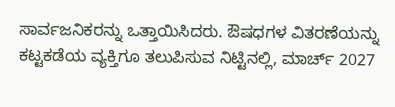ಸಾರ್ವಜನಿಕರನ್ನು ಒತ್ತಾಯಿಸಿದರು. ಔಷಧಗಳ ವಿತರಣೆಯನ್ನು ಕಟ್ಟಕಡೆಯ ವ್ಯಕ್ತಿಗೂ ತಲುಪಿಸುವ ನಿಟ್ಟಿನಲ್ಲಿ, ಮಾರ್ಚ್ 2027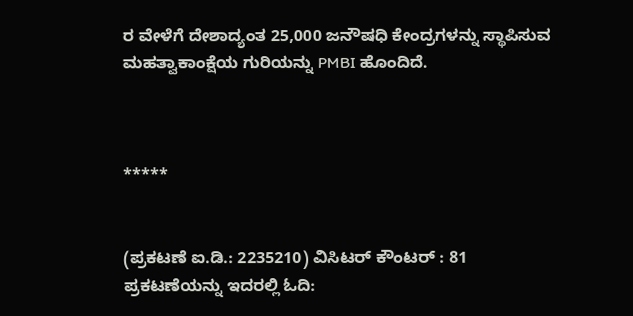ರ ವೇಳೆಗೆ ದೇಶಾದ್ಯಂತ 25,000 ಜನೌಷಧಿ ಕೇಂದ್ರಗಳನ್ನು ಸ್ಥಾಪಿಸುವ ಮಹತ್ವಾಕಾಂಕ್ಷೆಯ ಗುರಿಯನ್ನು PMBI ಹೊಂದಿದೆ.



*****


(ಪ್ರಕಟಣೆ ಐ.ಡಿ.: 2235210) ವಿಸಿಟರ್ ಕೌಂಟರ್ : 81
ಪ್ರಕಟಣೆಯನ್ನು ಇದರಲ್ಲಿ ಓದಿ: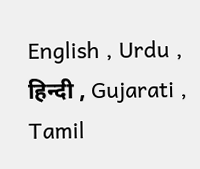English , Urdu , हिन्दी , Gujarati , Tamil